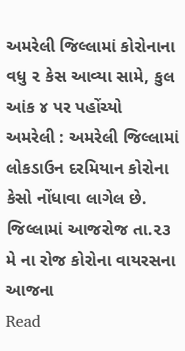અમરેલી જિલ્લામાં કોરોનાના વધુ ૨ કેસ આવ્યા સામે, કુલ આંક ૪ પર પહોંચ્યો
અમરેલી : અમરેલી જિલ્લામાં લોકડાઉન દરમિયાન કોરોના કેસો નોંધાવા લાગેલ છે. જિલ્લામાં આજરોજ તા.૨૩ મે ના રોજ કોરોના વાયરસના આજના
Read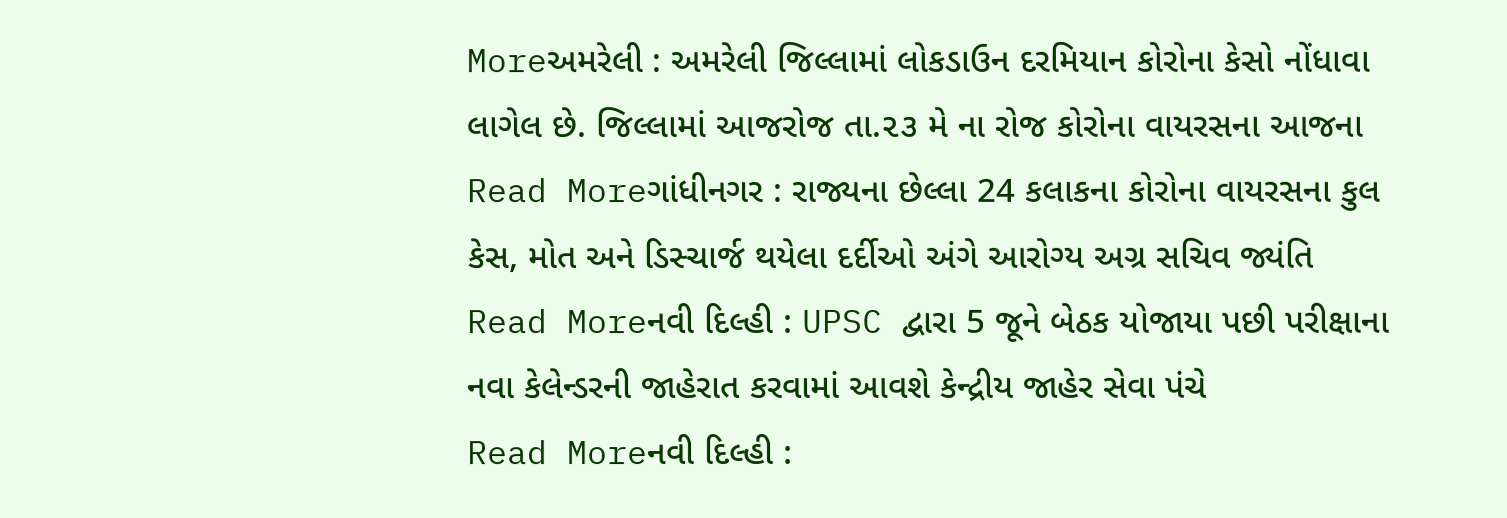Moreઅમરેલી : અમરેલી જિલ્લામાં લોકડાઉન દરમિયાન કોરોના કેસો નોંધાવા લાગેલ છે. જિલ્લામાં આજરોજ તા.૨૩ મે ના રોજ કોરોના વાયરસના આજના
Read Moreગાંધીનગર : રાજ્યના છેલ્લા 24 કલાકના કોરોના વાયરસના કુલ કેસ, મોત અને ડિસ્ચાર્જ થયેલા દર્દીઓ અંગે આરોગ્ય અગ્ર સચિવ જ્યંતિ
Read Moreનવી દિલ્હી : UPSC દ્વારા 5 જૂને બેઠક યોજાયા પછી પરીક્ષાના નવા કેલેન્ડરની જાહેરાત કરવામાં આવશે કેન્દ્રીય જાહેર સેવા પંચે
Read Moreનવી દિલ્હી :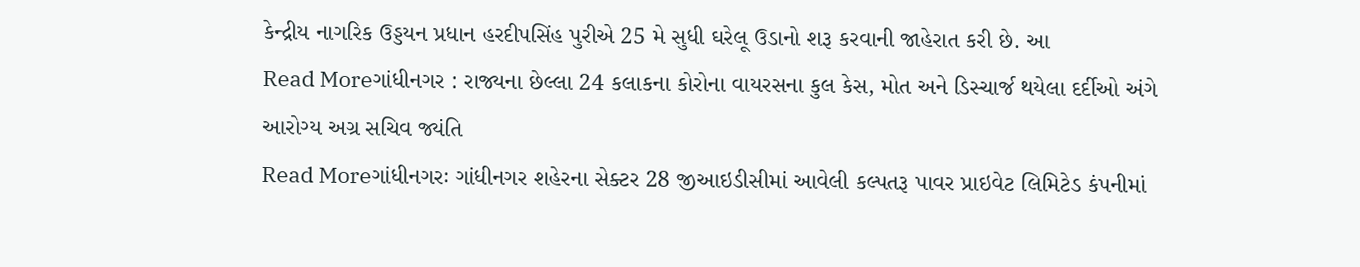કેન્દ્રીય નાગરિક ઉડ્ડયન પ્રધાન હરદીપસિંહ પુરીએ 25 મે સુધી ઘરેલૂ ઉડાનો શરૂ કરવાની જાહેરાત કરી છે. આ
Read Moreગાંધીનગર : રાજ્યના છેલ્લા 24 કલાકના કોરોના વાયરસના કુલ કેસ, મોત અને ડિસ્ચાર્જ થયેલા દર્દીઓ અંગે આરોગ્ય અગ્ર સચિવ જ્યંતિ
Read Moreગાંધીનગરઃ ગાંધીનગર શહેરના સેક્ટર 28 જીઆઇડીસીમાં આવેલી કલ્પતરૂ પાવર પ્રાઇવેટ લિમિટેડ કંપનીમાં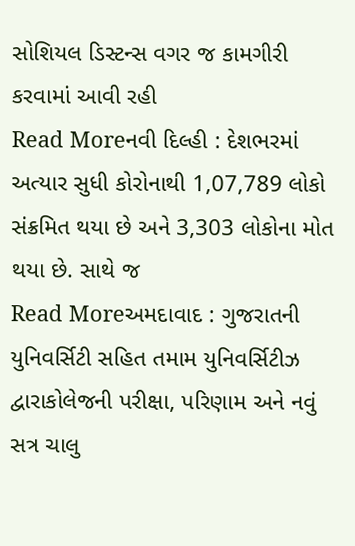સોશિયલ ડિસ્ટન્સ વગર જ કામગીરી કરવામાં આવી રહી
Read Moreનવી દિલ્હી : દેશભરમાં અત્યાર સુધી કોરોનાથી 1,07,789 લોકો સંક્રમિત થયા છે અને 3,303 લોકોના મોત થયા છે. સાથે જ
Read Moreઅમદાવાદ : ગુજરાતની યુનિવર્સિટી સહિત તમામ યુનિવર્સિટીઝ દ્વારાકોલેજની પરીક્ષા, પરિણામ અને નવું સત્ર ચાલુ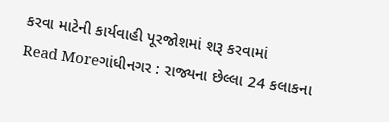કરવા માટેની કાર્યવાહી પૂરજોશમાં શરૂ કરવામાં
Read Moreગાંધીનગર : રાજ્યના છેલ્લા 24 કલાકના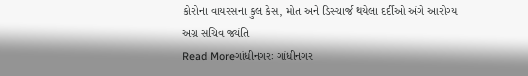કોરોના વાયરસના કુલ કેસ, મોત અને ડિસ્ચાર્જ થયેલા દર્દીઓ અંગે આરોગ્ય અગ્ર સચિવ જ્યંતિ
Read Moreગાંધીનગરઃ ગાંધીનગર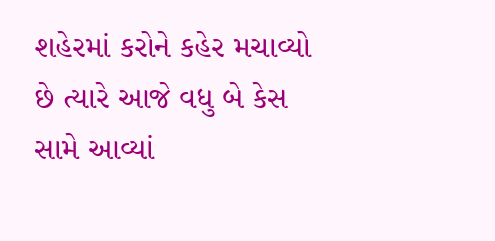શહેરમાં કરોને કહેર મચાવ્યો છે ત્યારે આજે વધુ બે કેસ સામે આવ્યાં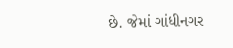છે. જેમાં ગાંધીનગર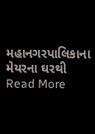મહાનગરપાલિકાના મેયરના ઘરથી
Read More